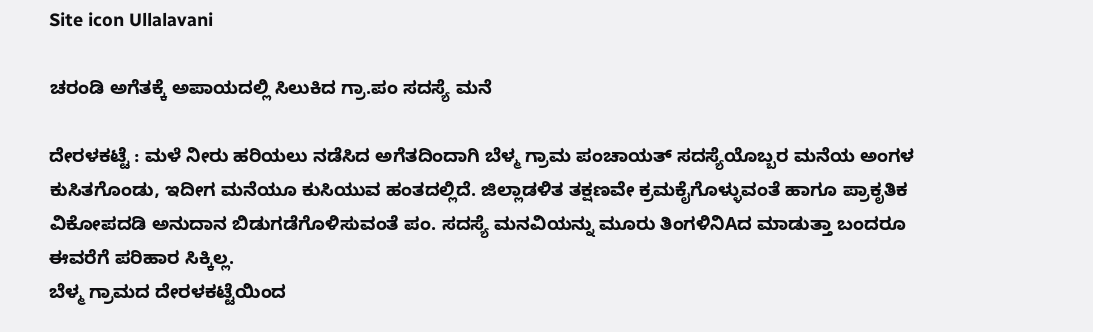Site icon Ullalavani

ಚರಂಡಿ ಅಗೆತಕ್ಕೆ ಅಪಾಯದಲ್ಲಿ ಸಿಲುಕಿದ ಗ್ರಾ.ಪಂ ಸದಸ್ಯೆ ಮನೆ

ದೇರಳಕಟ್ಟೆ : ಮಳೆ ನೀರು ಹರಿಯಲು ನಡೆಸಿದ ಅಗೆತದಿಂದಾಗಿ ಬೆಳ್ಮ ಗ್ರಾಮ ಪಂಚಾಯತ್ ಸದಸ್ಯೆಯೊಬ್ಬರ ಮನೆಯ ಅಂಗಳ ಕುಸಿತಗೊಂಡು, ಇದೀಗ ಮನೆಯೂ ಕುಸಿಯುವ ಹಂತದಲ್ಲಿದೆ. ಜಿಲ್ಲಾಡಳಿತ ತಕ್ಷಣವೇ ಕ್ರಮಕೈಗೊಳ್ಳುವಂತೆ ಹಾಗೂ ಪ್ರಾಕೃತಿಕ ವಿಕೋಪದಡಿ ಅನುದಾನ ಬಿಡುಗಡೆಗೊಳಿಸುವಂತೆ ಪಂ. ಸದಸ್ಯೆ ಮನವಿಯನ್ನು ಮೂರು ತಿಂಗಳಿನಿAದ ಮಾಡುತ್ತಾ ಬಂದರೂ ಈವರೆಗೆ ಪರಿಹಾರ ಸಿಕ್ಕಿಲ್ಲ.
ಬೆಳ್ಮ ಗ್ರಾಮದ ದೇರಳಕಟ್ಟೆಯಿಂದ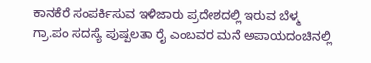ಕಾನಕೆರೆ ಸಂಪರ್ಕಿಸುವ ಇಳಿಜಾರು ಪ್ರದೇಶದಲ್ಲಿ ಇರುವ ಬೆಳ್ಮ ಗ್ರಾ.ಪಂ ಸದಸ್ಯೆ ಪುಷ್ಪಲತಾ ರೈ ಎಂಬವರ ಮನೆ ಅಪಾಯದಂಚಿನಲ್ಲಿ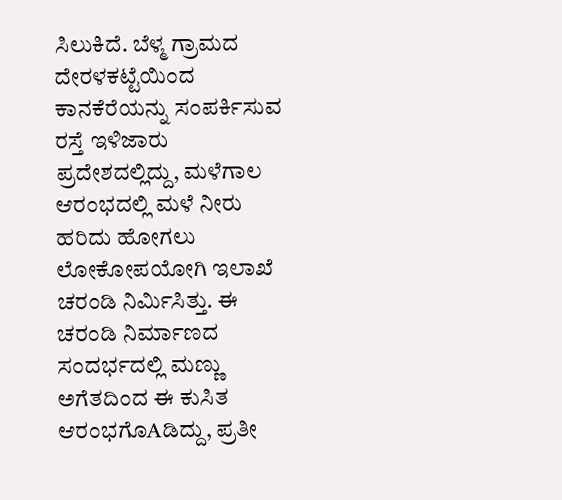ಸಿಲುಕಿದೆ. ಬೆಳ್ಮ ಗ್ರಾಮದ ದೇರಳಕಟ್ಟೆಯಿಂದ ಕಾನಕೆರೆಯನ್ನು ಸಂಪರ್ಕಿಸುವ ರಸ್ತೆ ಇಳಿಜಾರು ಪ್ರದೇಶದಲ್ಲಿದ್ದು, ಮಳೆಗಾಲ ಆರಂಭದಲ್ಲಿ ಮಳೆ ನೀರು ಹರಿದು ಹೋಗಲು ಲೋಕೋಪಯೋಗಿ ಇಲಾಖೆ ಚರಂಡಿ ನಿರ್ಮಿಸಿತ್ತು. ಈ ಚರಂಡಿ ನಿರ್ಮಾಣದ ಸಂದರ್ಭದಲ್ಲಿ ಮಣ್ಣು ಅಗೆತದಿಂದ ಈ ಕುಸಿತ ಆರಂಭಗೊAಡಿದ್ದು, ಪ್ರತೀ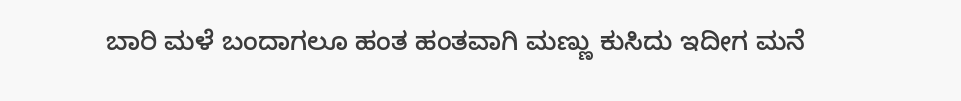ಬಾರಿ ಮಳೆ ಬಂದಾಗಲೂ ಹಂತ ಹಂತವಾಗಿ ಮಣ್ಣು ಕುಸಿದು ಇದೀಗ ಮನೆ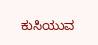ಕುಸಿಯುವ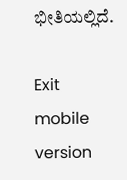ಭೀತಿಯಲ್ಲಿದೆ.

Exit mobile version